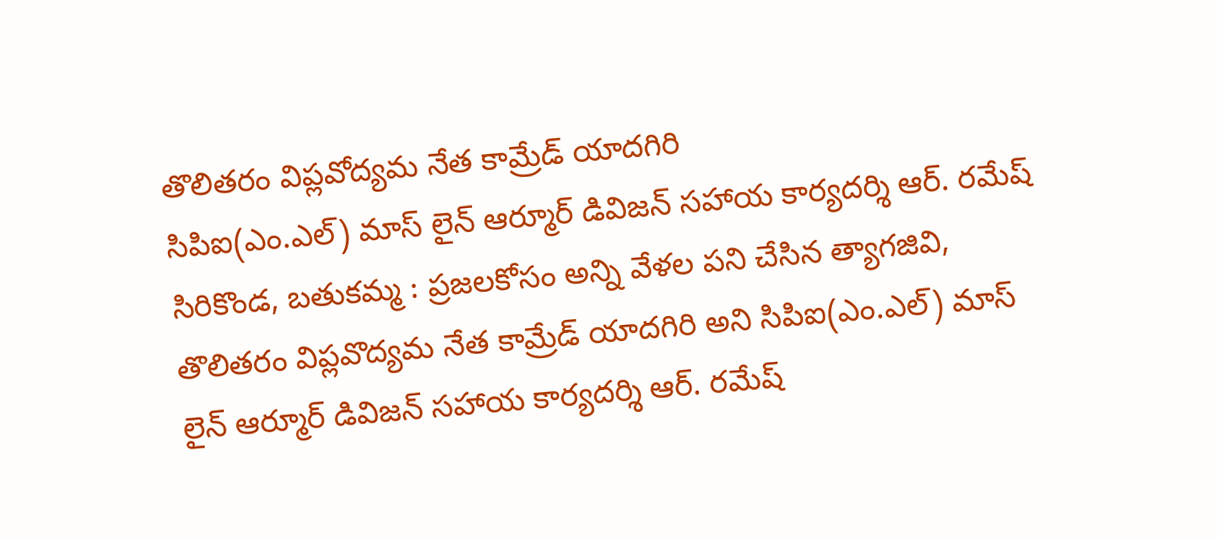తొలితరం విప్లవోద్యమ నేత కామ్రేడ్ యాదగిరి
సిపిఐ(ఎం.ఎల్) మాస్ లైన్ ఆర్మూర్ డివిజన్ సహాయ కార్యదర్శి ఆర్. రమేష్ సిరికొండ, బతుకమ్మ : ప్రజలకోసం అన్ని వేళల పని చేసిన త్యాగజివి, తొలితరం విప్లవొద్యమ నేత కామ్రేడ్ యాదగిరి అని సిపిఐ(ఎం.ఎల్) మాస్ లైన్ ఆర్మూర్ డివిజన్ సహాయ కార్యదర్శి ఆర్. రమేష్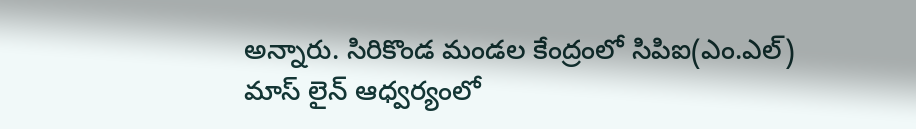అన్నారు. సిరికొండ మండల కేంద్రంలో సిపిఐ(ఎం.ఎల్) మాస్ లైన్ ఆధ్వర్యంలో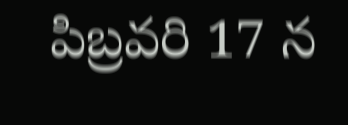పిబ్రవరి 17 న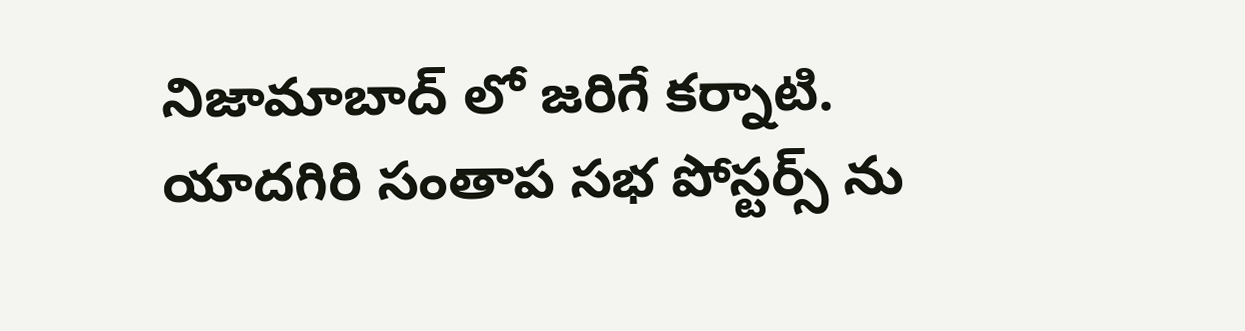నిజామాబాద్ లో జరిగే కర్నాటి. యాదగిరి సంతాప సభ పోస్టర్స్ ను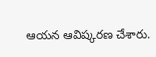ఆయన ఆవిష్కరణ చేశారు.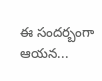ఈ సందర్బంగా ఆయన...